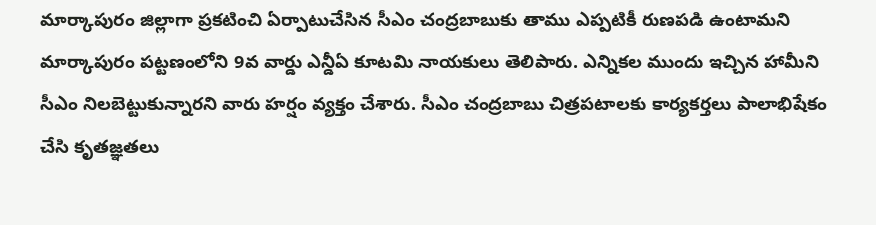మార్కాపురం జిల్లాగా ప్రకటించి ఏర్పాటుచేసిన సీఎం చంద్రబాబుకు తాము ఎప్పటికీ రుణపడి ఉంటామని మార్కాపురం పట్టణంలోని 9వ వార్డు ఎన్డీఏ కూటమి నాయకులు తెలిపారు. ఎన్నికల ముందు ఇచ్చిన హామీని సీఎం నిలబెట్టుకున్నారని వారు హర్షం వ్యక్తం చేశారు. సీఎం చంద్రబాబు చిత్రపటాలకు కార్యకర్తలు పాలాభిషేకం చేసి కృతజ్ఞతలు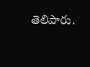తెలిపారు.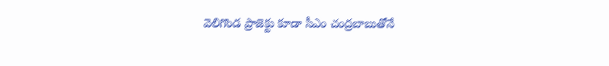వెలిగొండ ప్రాజెక్టు కూడా సీఎం చంద్రబాబుతోనే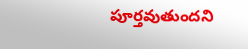పూర్తవుతుందని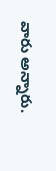వారు అన్నారు.